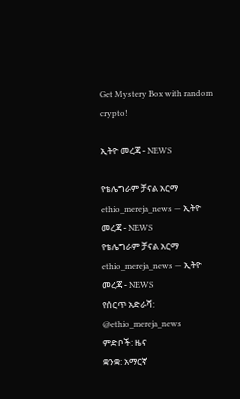Get Mystery Box with random crypto!

ኢትዮ መረጃ - NEWS

የቴሌግራም ቻናል አርማ ethio_mereja_news — ኢትዮ መረጃ - NEWS
የቴሌግራም ቻናል አርማ ethio_mereja_news — ኢትዮ መረጃ - NEWS
የሰርጥ አድራሻ: @ethio_mereja_news
ምድቦች: ዜና
ቋንቋ: አማርኛ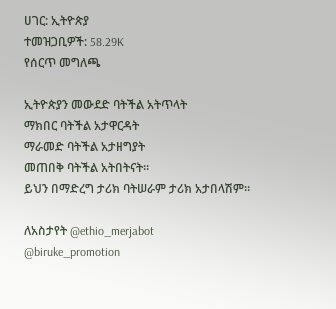ሀገር: ኢትዮጵያ
ተመዝጋቢዎች: 58.29K
የሰርጥ መግለጫ

ኢትዮጵያን መውደድ ባትችል አትጥላት
ማክበር ባትችል አታዋርዳት
ማራመድ ባትችል አታዘግያት
መጠበቅ ባትችል አትበትናት።
ይህን በማድረግ ታሪክ ባትሠራም ታሪክ አታበላሽም።

ለአስታየት @ethio_merjabot
@biruke_promotion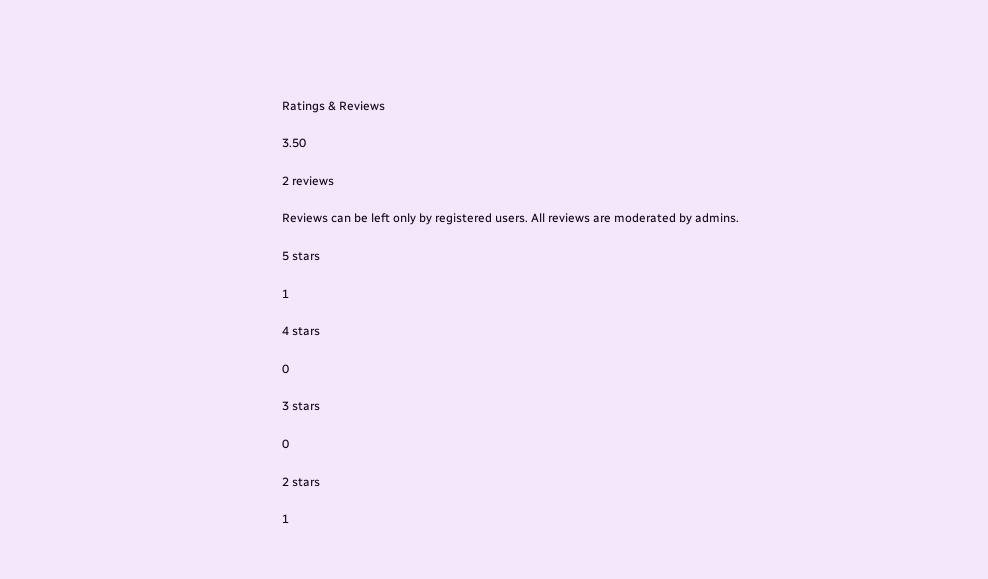Ratings & Reviews

3.50

2 reviews

Reviews can be left only by registered users. All reviews are moderated by admins.

5 stars

1

4 stars

0

3 stars

0

2 stars

1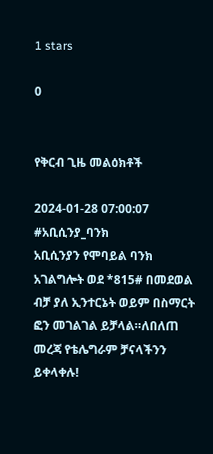1 stars

0


የቅርብ ጊዜ መልዕክቶች

2024-01-28 07:00:07
#አቢሲንያ_ባንክ
አቢሲንያን የሞባይል ባንክ አገልግሎት ወደ *815# በመደወል ብቻ ያለ ኢንተርኔት ወይም በስማርት ፎን መገልገል ይቻላል።ለበለጠ መረጃ የቴሌግራም ቻናላችንን ይቀላቀሉ!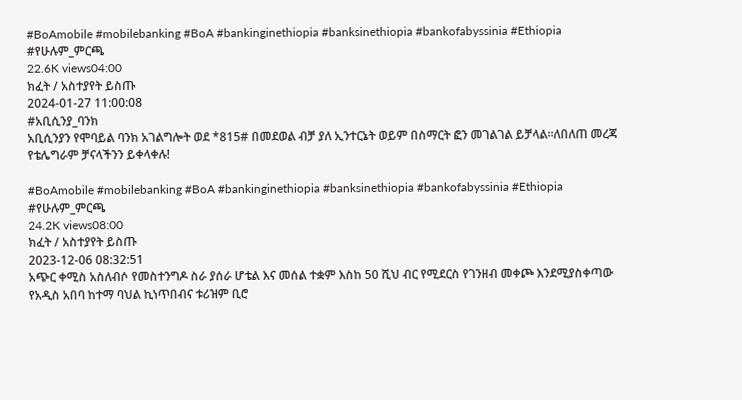#BoAmobile #mobilebanking #BoA #bankinginethiopia #banksinethiopia #bankofabyssinia #Ethiopia #የሁሉም_ምርጫ
22.6K views04:00
ክፈት / አስተያየት ይስጡ
2024-01-27 11:00:08
#አቢሲንያ_ባንክ
አቢሲንያን የሞባይል ባንክ አገልግሎት ወደ *815# በመደወል ብቻ ያለ ኢንተርኔት ወይም በስማርት ፎን መገልገል ይቻላል።ለበለጠ መረጃ የቴሌግራም ቻናላችንን ይቀላቀሉ!

#BoAmobile #mobilebanking #BoA #bankinginethiopia #banksinethiopia #bankofabyssinia #Ethiopia #የሁሉም_ምርጫ
24.2K views08:00
ክፈት / አስተያየት ይስጡ
2023-12-06 08:32:51
አጭር ቀሚስ አስለብሶ የመስተንግዶ ስራ ያሰራ ሆቴል እና መሰል ተቋም እስከ 50 ሺህ ብር የሚደርስ የገንዘብ መቀጮ እንደሚያስቀጣው የአዲስ አበባ ከተማ ባህል ኪነጥበብና ቱሪዝም ቢሮ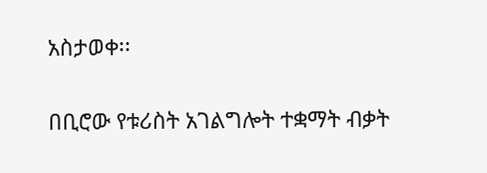አስታወቀ፡፡

በቢሮው የቱሪስት አገልግሎት ተቋማት ብቃት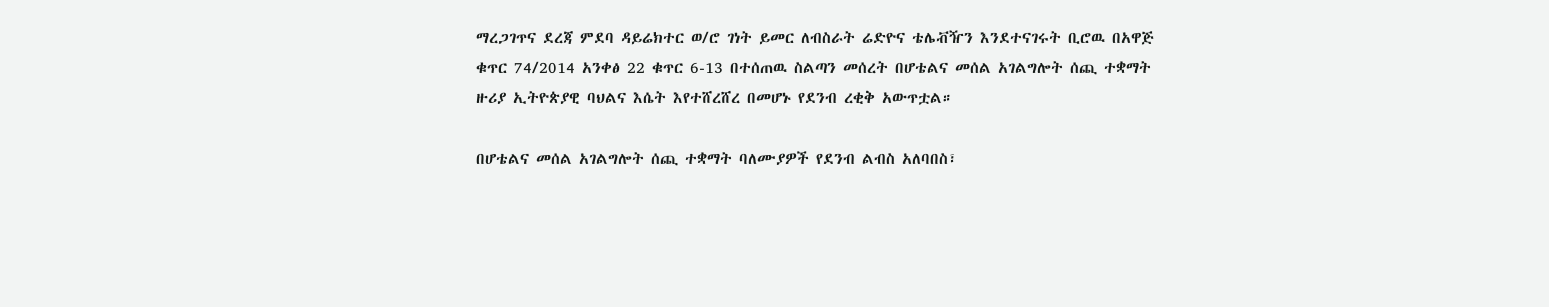ማረጋገጥና ደረጃ ምደባ ዳይሬክተር ወ/ሮ ገነት ይመር ለብስራት ሬድዮና ቴሌቭዥን እንደተናገሩት ቢሮዉ በአዋጅ ቁጥር 74/2014 አንቀፅ 22 ቁጥር 6-13 በተሰጠዉ ስልጣን መሰረት በሆቴልና መሰል አገልግሎት ሰጪ ተቋማት ዙሪያ ኢትዮጵያዊ ባህልና እሴት እየተሸረሸረ በመሆኑ የደንብ ረቂቅ አውጥቷል።

በሆቴልና መሰል አገልግሎት ሰጪ ተቋማት ባለሙያዎች የደንብ ልብስ አለባበስ፣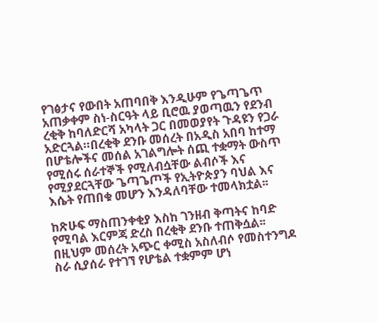የገፅታና የውበት አጠባበቅ እንዲሁም የጌጣጌጥ አጠቃቀም ስነ-ስርዓት ላይ ቢሮዉ ያወጣዉን የደንብ ረቂቅ ከባለድርሻ አካላት ጋር በመወያየት ጉዳዩን የጋራ አድርጓል።በረቂቅ ደንቡ መሰረት በአዲስ አበባ ከተማ በሆቴሎችና መሰል አገልግሎት ሰጪ ተቋማት ውስጥ የሚሰሩ ሰራተኞች የሚለብሷቸው ልብሶች እና የሚያደርጓቸው ጌጣጌጦች የኢትዮጵያን ባህል እና እሴት የጠበቁ መሆን እንዳለባቸው ተመላክቷል፡፡

ከጽሁፍ ማስጠንቀቂያ እስከ ገንዘብ ቅጣትና ከባድ የሚባል እርምጃ ድረስ በረቂቅ ደንቡ ተጠቅሷል፡፡በዚህም መሰረት አጭር ቀሚስ አስለብሶ የመስተንግዶ ስራ ሲያሰራ የተገኘ የሆቴል ተቋምም ሆነ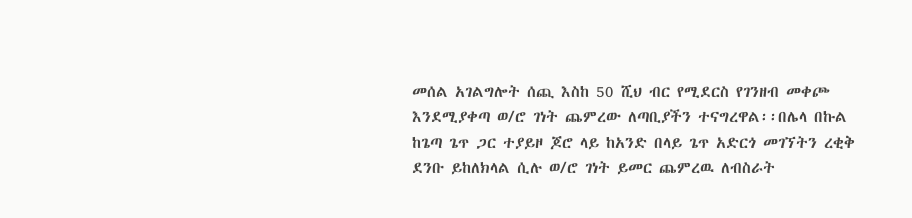መሰል አገልግሎት ሰጪ እስከ 50 ሺህ ብር የሚደርስ የገንዘብ መቀጮ እንደሚያቀጣ ወ/ሮ ገነት ጨምረው ለጣቢያችን ተናግረዋል፡፡በሌላ በኩል ከጌጣ ጌጥ ጋር ተያይዞ ጆሮ ላይ ከአንድ በላይ ጌጥ አድርጎ መገኘትን ረቂቅ ደንቡ ይከለክላል ሲሉ ወ/ሮ ገነት ይመር ጨምረዉ ለብስራት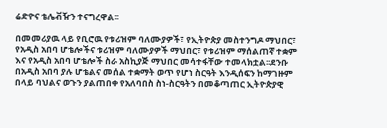ሬድዮና ቴሌቭዥን ተናግረዋል፡፡

በመመሪያዉ ላይ የቢሮዉ የቱሪዝም ባለሙያዎች፣ የኢትዮጵያ መስተንግዶ ማህበር፣ የአዲስ አበባ ሆቴሎችና ቱሪዝም ባለሙያዎች ማህበር፣ የቱሪዝም ማሰልጠኛ ተቋም እና የአዲስ አበባ ሆቴሎች ስራ አስኪያጅ ማህበር መሳተፋቸው ተመላክቷል፡፡ደንቡ በአዲስ አበባ ያሉ ሆቴልና መሰል ተቋማት ወጥ የሆነ ስርዓት እንዲሰፍን ከማገዙም በላይ ባህልና ወጉን ያልጠበቀ የአለባበስ ስነ-ስርዓትን በመቆጣጠር ኢትዮጵያዊ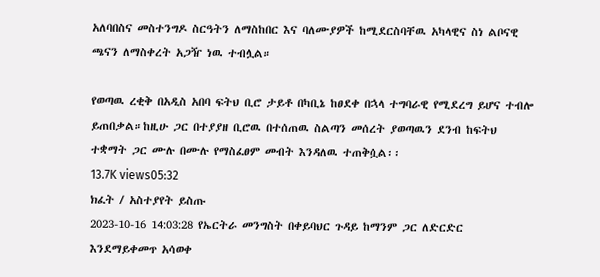አለባበስና መስተንግዶ ስርዓትን ለማስከበር እና ባለሙያዎች ከሚደርስባቸዉ አካላዊና ስነ ልቦናዊ ጫናን ለማስቀረት አጋዥ ነዉ ተብሏል።

የወጣዉ ረቂቅ በአዲስ አበባ ፍትህ ቢሮ ታይቶ በካቢኔ ከፀደቀ በኋላ ተግባራዊ የሚደረግ ይሆና ተብሎ ይጠበቃል።ከዚሁ ጋር በተያያዘ ቢሮዉ በተሰጠዉ ስልጣን መሰረት ያወጣዉን ደንብ ከፍትህ ተቋማት ጋር ሙሉ በሙሉ የማስፈፀም መብት እንዳለዉ ተጠቅሷል፡፡
13.7K views05:32
ክፈት / አስተያየት ይስጡ
2023-10-16 14:03:28 የኤርትራ መንግስት በቀይባህር ጉዳይ ከማንም ጋር ለድርድር እንደማይቀመጥ አሳወቀ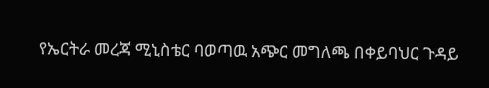የኤርትራ መረጃ ሚኒስቴር ባወጣዉ አጭር መግለጫ በቀይባህር ጉዳይ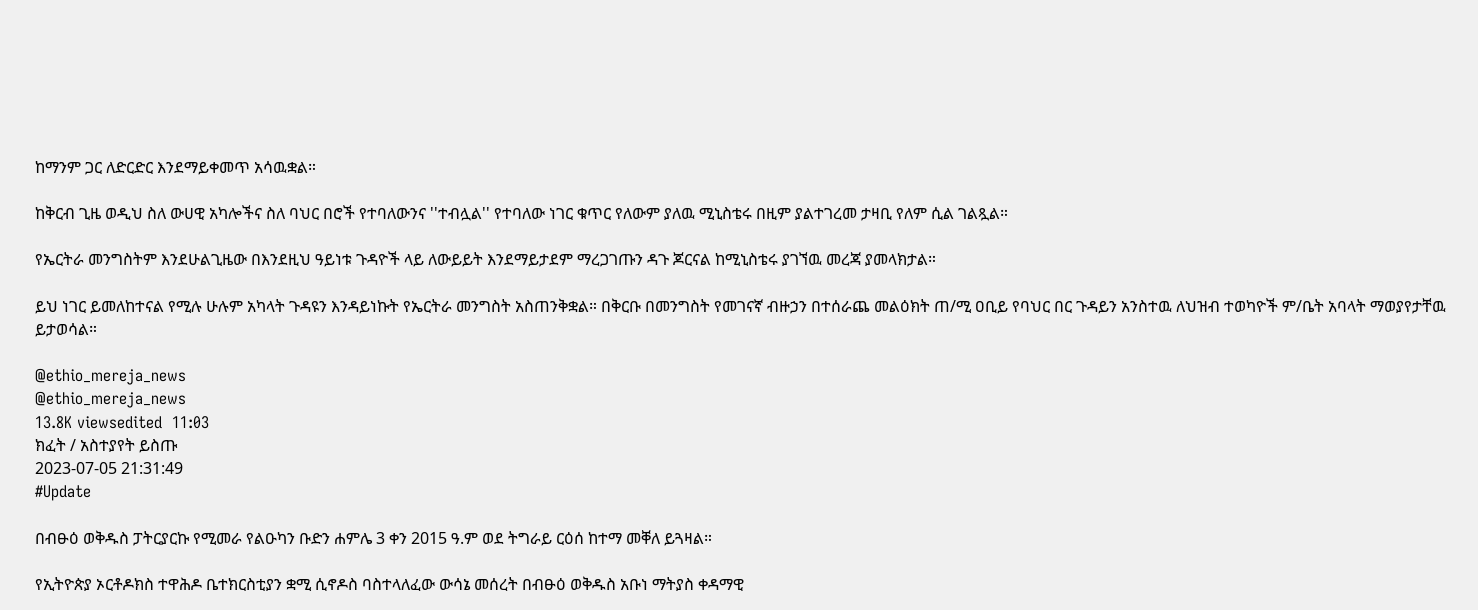ከማንም ጋር ለድርድር እንደማይቀመጥ አሳዉቋል።

ከቅርብ ጊዜ ወዲህ ስለ ውሀዊ አካሎችና ስለ ባህር በሮች የተባለውንና ''ተብሏል'' የተባለው ነገር ቁጥር የለውም ያለዉ ሚኒስቴሩ በዚም ያልተገረመ ታዛቢ የለም ሲል ገልጿል።

የኤርትራ መንግስትም እንደሁልጊዜው በእንደዚህ ዓይነቱ ጉዳዮች ላይ ለውይይት እንደማይታደም ማረጋገጡን ዳጉ ጆርናል ከሚኒስቴሩ ያገኘዉ መረጃ ያመላክታል።

ይህ ነገር ይመለከተናል የሚሉ ሁሉም አካላት ጉዳዩን እንዳይነኩት የኤርትራ መንግስት አስጠንቅቋል። በቅርቡ በመንግስት የመገናኛ ብዙኃን በተሰራጨ መልዕክት ጠ/ሚ ዐቢይ የባህር በር ጉዳይን አንስተዉ ለህዝብ ተወካዮች ም/ቤት አባላት ማወያየታቸዉ ይታወሳል።

@ethio_mereja_news
@ethio_mereja_news
13.8K viewsedited  11:03
ክፈት / አስተያየት ይስጡ
2023-07-05 21:31:49
#Update

በብፁዕ ወቅዱስ ፓትርያርኩ የሚመራ የልዑካን ቡድን ሐምሌ 3 ቀን 2015 ዓ.ም ወደ ትግራይ ርዕሰ ከተማ መቐለ ይጓዛል።

የኢትዮጵያ ኦርቶዶክስ ተዋሕዶ ቤተክርስቲያን ቋሚ ሲኖዶስ ባስተላለፈው ውሳኔ መሰረት በብፁዕ ወቅዱስ አቡነ ማትያስ ቀዳማዊ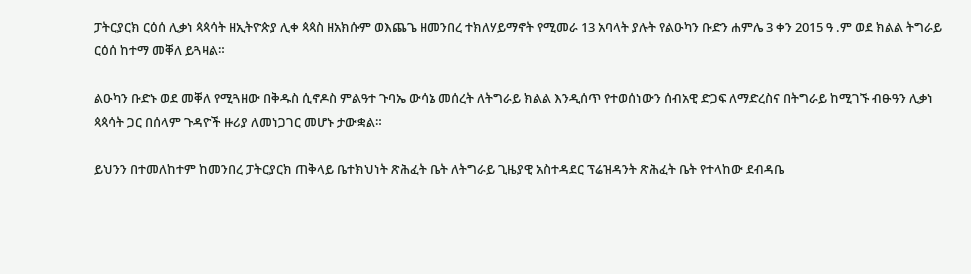ፓትርያርክ ርዕሰ ሊቃነ ጳጳሳት ዘኢትዮጵያ ሊቀ ጳጳስ ዘአክሱም ወእጨጌ ዘመንበረ ተክለሃይማኖት የሚመራ 13 አባላት ያሉት የልዑካን ቡድን ሐምሌ 3 ቀን 2015 ዓ .ም ወደ ክልል ትግራይ ርዕሰ ከተማ መቐለ ይጓዛል።

ልዑካን ቡድኑ ወደ መቐለ የሚጓዘው በቅዱስ ሲኖዶስ ምልዓተ ጉባኤ ውሳኔ መሰረት ለትግራይ ክልል እንዲሰጥ የተወሰነውን ሰብአዊ ድጋፍ ለማድረስና በትግራይ ከሚገኙ ብፁዓን ሊቃነ ጳጳሳት ጋር በሰላም ጉዳዮች ዙሪያ ለመነጋገር መሆኑ ታውቋል።

ይህንን በተመለከተም ከመንበረ ፓትርያርክ ጠቅላይ ቤተክህነት ጽሕፈት ቤት ለትግራይ ጊዜያዊ አስተዳደር ፕሬዝዳንት ጽሕፈት ቤት የተላከው ደብዳቤ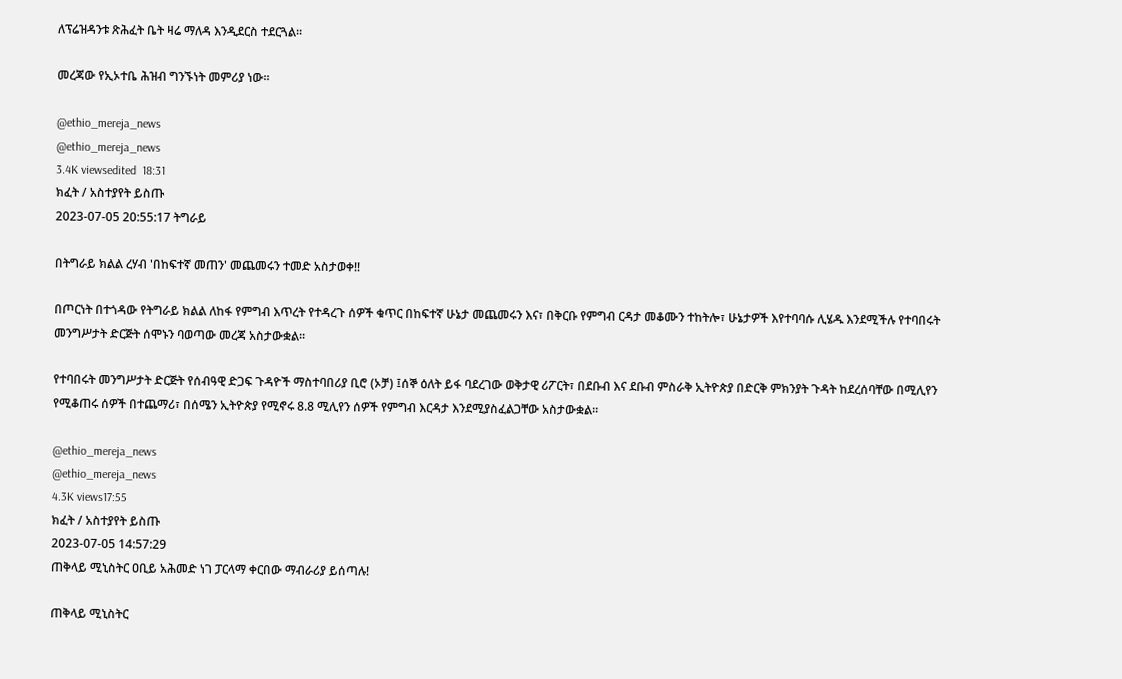ለፕሬዝዳንቱ ጽሕፈት ቤት ዛሬ ማለዳ እንዲደርስ ተደርጓል።

መረጃው የኢኦተቤ ሕዝብ ግንኙነት መምሪያ ነው።

@ethio_mereja_news
@ethio_mereja_news
3.4K viewsedited  18:31
ክፈት / አስተያየት ይስጡ
2023-07-05 20:55:17 ትግራይ

በትግራይ ክልል ረሃብ 'በከፍተኛ መጠን' መጨመሩን ተመድ አስታወቀ!!

በጦርነት በተጎዳው የትግራይ ክልል ለከፋ የምግብ እጥረት የተዳረጉ ሰዎች ቁጥር በከፍተኛ ሁኔታ መጨመሩን እና፣ በቅርቡ የምግብ ርዳታ መቆሙን ተከትሎ፣ ሁኔታዎች እየተባባሱ ሊሄዱ እንደሚችሉ የተባበሩት መንግሥታት ድርጅት ሰሞኑን ባወጣው መረጃ አስታውቋል።

የተባበሩት መንግሥታት ድርጅት የሰብዓዊ ድጋፍ ጉዳዮች ማስተባበሪያ ቢሮ (ኦቻ) ፤ሰኞ ዕለት ይፋ ባደረገው ወቅታዊ ሪፖርት፣ በደቡብ እና ደቡብ ምስራቅ ኢትዮጵያ በድርቅ ምክንያት ጉዳት ከደረሰባቸው በሚሊየን የሚቆጠሩ ሰዎች በተጨማሪ፣ በሰሜን ኢትዮጵያ የሚኖሩ 8.8 ሚሊየን ሰዎች የምግብ እርዳታ እንደሚያስፈልጋቸው አስታውቋል።

@ethio_mereja_news
@ethio_mereja_news
4.3K views17:55
ክፈት / አስተያየት ይስጡ
2023-07-05 14:57:29
ጠቅላይ ሚኒስትር ዐቢይ አሕመድ ነገ ፓርላማ ቀርበው ማብራሪያ ይሰጣሉ!

ጠቅላይ ሚኒስትር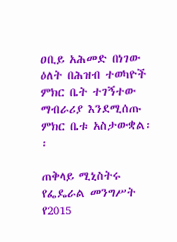ዐቢይ አሕመድ በነገው ዕለት በሕዝብ ተወካዮች ምክር ቤት ተገኝተው ማብራሪያ እንደሚሰጡ ምክር ቤቱ አስታውቋል፡፡

ጠቅላይ ሚኒስትሩ የፌዴራል መንግሥት የ2015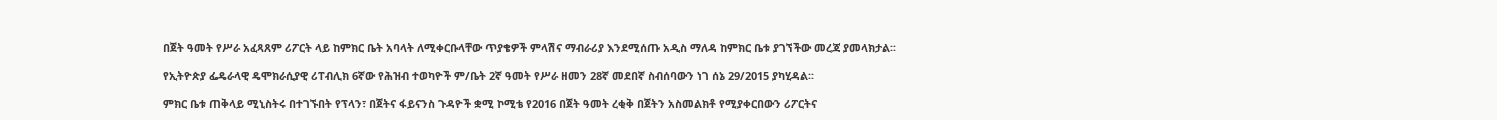በጀት ዓመት የሥራ አፈጻጸም ሪፖርት ላይ ከምክር ቤት አባላት ለሚቀርቡላቸው ጥያቄዎች ምላሽና ማብራሪያ እንደሚሰጡ አዲስ ማለዳ ከምክር ቤቱ ያገኘችው መረጃ ያመላክታል፡፡

የኢትዮጵያ ፌዴራላዊ ዴሞክራሲያዊ ሪፐብሊክ 6ኛው የሕዝብ ተወካዮች ም/ቤት 2ኛ ዓመት የሥራ ዘመን 28ኛ መደበኛ ስብሰባውን ነገ ሰኔ 29/2015 ያካሂዳል፡፡

ምክር ቤቱ ጠቅላይ ሚኒስትሩ በተገኙበት የፕላን፣ በጀትና ፋይናንስ ጉዳዮች ቋሚ ኮሚቴ የ2016 በጀት ዓመት ረቂቅ በጀትን አስመልክቶ የሚያቀርበውን ሪፖርትና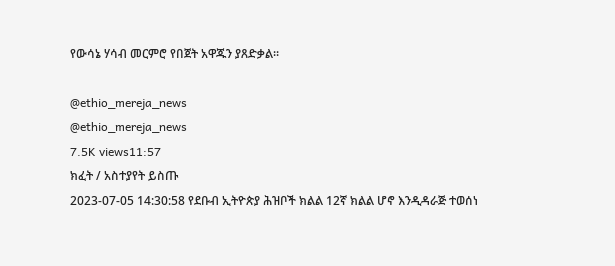የውሳኔ ሃሳብ መርምሮ የበጀት አዋጁን ያጸድቃል፡፡

@ethio_mereja_news
@ethio_mereja_news
7.5K views11:57
ክፈት / አስተያየት ይስጡ
2023-07-05 14:30:58 የደቡብ ኢትዮጵያ ሕዝቦች ክልል 12ኛ ክልል ሆኖ እንዲዳራጅ ተወሰነ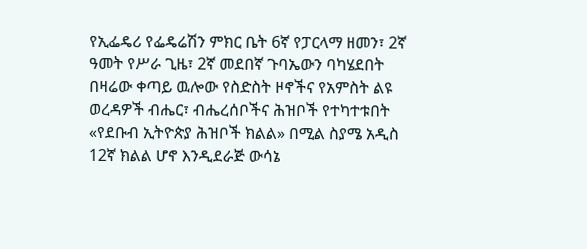የኢፌዴሪ የፌዴሬሽን ምክር ቤት 6ኛ የፓርላማ ዘመን፣ 2ኛ ዓመት የሥራ ጊዜ፣ 2ኛ መደበኛ ጉባኤውን ባካሄደበት በዛሬው ቀጣይ ዉሎው የስድስት ዞኖችና የአምስት ልዩ ወረዳዎች ብሔር፣ ብሔረሰቦችና ሕዝቦች የተካተቱበት «የደቡብ ኢትዮጵያ ሕዝቦች ክልል» በሚል ስያሜ አዲስ 12ኛ ክልል ሆኖ እንዲደራጅ ውሳኔ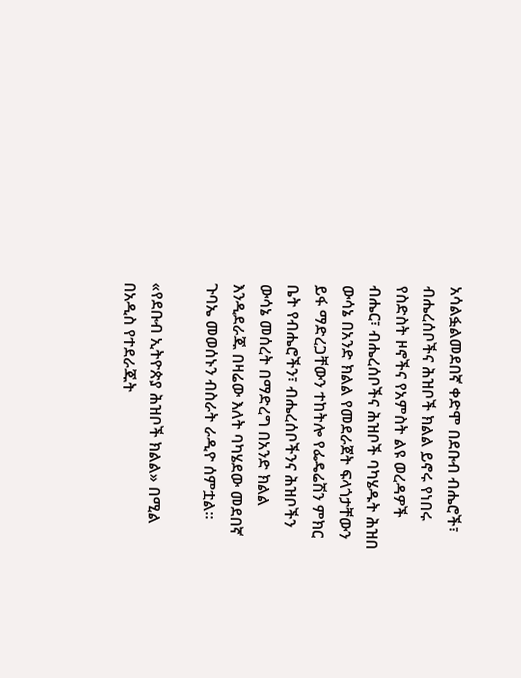አሳልፏልመደበኛ ቀድሞ በደቡብ ብሔሮች፣ ብሔረሰቦችና ሕዝቦች ክልል ይኖሩ የነበሩ የስድስት ዞኖችና የአምስት ልዩ ወረዳዎች ብሔር፣ ብሔረሰቦችና ሕዝቦች ባካሄዱት ሕዝበ ውሳኔ በአንድ ክልል የመደራጀት ፍላጎታቸውን ይፋ ማድረጋቸውን ተከትሎ የፌዴሬሽን ምክር ቤት የብሔሮችን፣ ብሔረሰቦችንና ሕዝቦችን ውሳኔ መሰረት በማድረግ በአንድ ክልል እንዲደራጁ በዛሬው እለት ባካሄደው መደበኛ ጉባኤ መወሰኑን ብስራት ራዲዮ ሰምቷል፡፡

«የደቡብ ኢትዮጵያ ሕዝቦች ክልል» በሚል በአዲስ የተደራጁት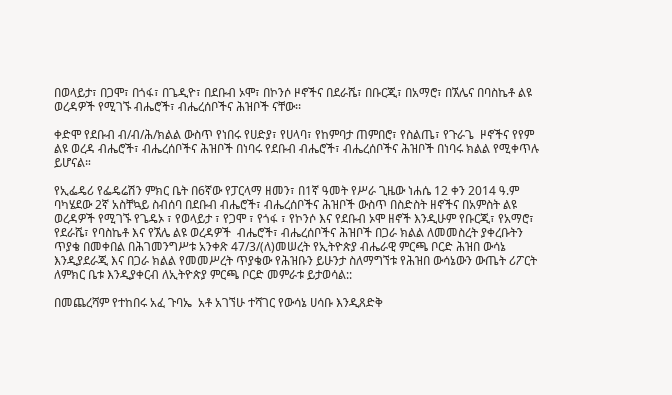በወላይታ፣ በጋሞ፣ በጎፋ፣ በጌዲዮ፣ በደቡብ ኦሞ፣ በኮንሶ ዞኖችና በደራሼ፣ በቡርጂ፣ በአማሮ፣ በኧሌና በባስኬቶ ልዩ ወረዳዎች የሚገኙ ብሔሮች፣ ብሔረሰቦችና ሕዝቦች ናቸው፡፡

ቀድሞ የደቡብ ብ/ብ/ሕ/ክልል ውስጥ የነበሩ የሀድያ፣ የሀላባ፣ የከምባታ ጠምበሮ፣ የስልጤ፣ የጉራጌ  ዞኖችና የየም ልዩ ወረዳ ብሔሮች፣ ብሔረሰቦችና ሕዝቦች በነባሩ የደቡብ ብሔሮች፣ ብሔረሰቦችና ሕዝቦች በነባሩ ክልል የሚቀጥሉ ይሆናል።

የኢፌዴሪ የፌዴሬሽን ምክር ቤት በ6ኛው የፓርላማ ዘመን፣ በ1ኛ ዓመት የሥራ ጊዜው ነሐሴ 12 ቀን 2014 ዓ.ም ባካሄደው 2ኛ አስቸኳይ ስብሰባ በደቡብ ብሔሮች፣ ብሔረሰቦችና ሕዝቦች ውስጥ በስድስት ዘኖችና በአምስት ልዩ ወረዳዎች የሚገኙ የጌዴኦ ፣ የወላይታ ፣ የጋሞ ፣ የጎፋ ፣ የኮንሶ እና የደቡብ ኦሞ ዘኖች እንዲሁም የቡርጂ፣ የአማሮ፣ የደራሼ፣ የባስኬቶ እና የኧሌ ልዩ ወረዳዎች  ብሔሮች፣ ብሔረሰቦችና ሕዝቦች በጋራ ክልል ለመመስረት ያቀረቡትን ጥያቄ በመቀበል በሕገመንግሥቱ አንቀጽ 47/3/(ለ)መሠረት የኢትዮጵያ ብሔራዊ ምርጫ ቦርድ ሕዝበ ውሳኔ እንዲያደራጂ እና በጋራ ክልል የመመሥረት ጥያቄው የሕዝቡን ይሁንታ ስለማግኘቱ የሕዝበ ውሳኔውን ውጤት ሪፖርት ለምክር ቤቱ እንዲያቀርብ ለኢትዮጵያ ምርጫ ቦርድ መምራቱ ይታወሳል::

በመጨረሻም የተከበሩ አፈ ጉባኤ  አቶ አገኘሁ ተሻገር የውሳኔ ሀሳቡ እንዲጸድቅ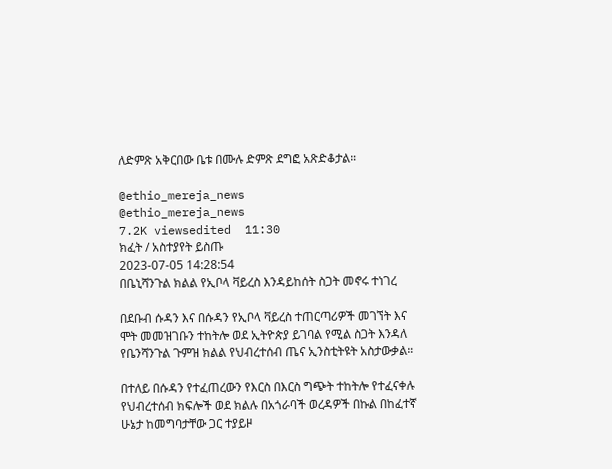ለድምጽ አቅርበው ቤቱ በሙሉ ድምጽ ደግፎ አጽድቆታል።

@ethio_mereja_news
@ethio_mereja_news
7.2K viewsedited  11:30
ክፈት / አስተያየት ይስጡ
2023-07-05 14:28:54
በቤኒሻንጉል ክልል የኢቦላ ቫይረስ እንዳይከሰት ስጋት መኖሩ ተነገረ

በደቡብ ሱዳን እና በሱዳን የኢቦላ ቫይረስ ተጠርጣሪዎች መገኘት እና ሞት መመዝገቡን ተከትሎ ወደ ኢትዮጵያ ይገባል የሚል ስጋት እንዳለ የቤንሻንጉል ጉምዝ ክልል የህብረተሰብ ጤና ኢንስቲትዩት አስታውቃል።

በተለይ በሱዳን የተፈጠረውን የእርስ በእርስ ግጭት ተከትሎ የተፈናቀሉ የህብረተሰብ ክፍሎች ወደ ክልሉ በአጎራባች ወረዳዎች በኩል በከፈተኛ  ሁኔታ ከመግባታቸው ጋር ተያይዞ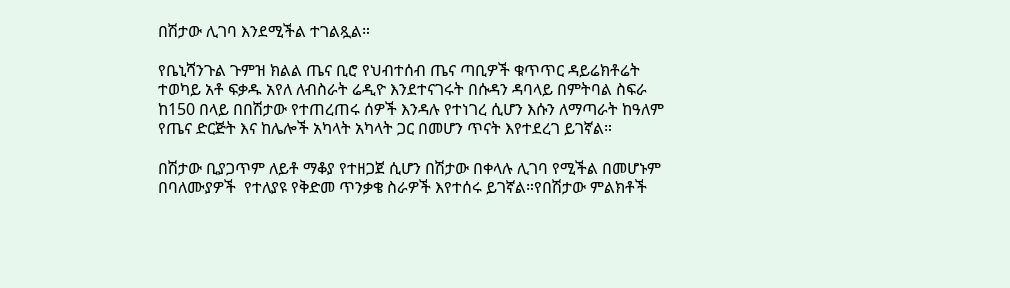በሽታው ሊገባ እንደሚችል ተገልጿል።

የቤኒሻንጉል ጉምዝ ክልል ጤና ቢሮ የህብተሰብ ጤና ጣቢዎች ቁጥጥር ዳይሬክቶሬት ተወካይ አቶ ፍቃዱ አየለ ለብስራት ሬዲዮ እንደተናገሩት በሱዳን ዳባላይ በምትባል ስፍራ ከ150 በላይ በበሽታው የተጠረጠሩ ሰዎች እንዳሉ የተነገረ ሲሆን እሱን ለማጣራት ከዓለም የጤና ድርጅት እና ከሌሎች አካላት አካላት ጋር በመሆን ጥናት እየተደረገ ይገኛል።

በሽታው ቢያጋጥም ለይቶ ማቆያ የተዘጋጀ ሲሆን በሽታው በቀላሉ ሊገባ የሚችል በመሆኑም በባለሙያዎች  የተለያዩ የቅድመ ጥንቃቄ ስራዎች እየተሰሩ ይገኛል።የበሽታው ምልክቶች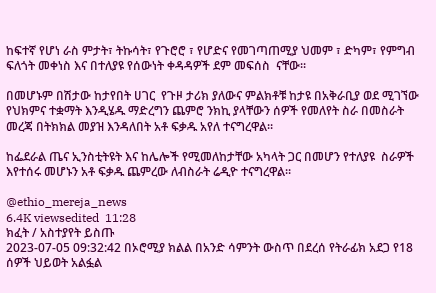ከፍተኛ የሆነ ራስ ምታት፣ ትኩሳት፣ የጉሮሮ ፣ የሆድና የመገጣጠሚያ ህመም ፣ ድካም፣ የምግብ ፍለጎት መቀነስ እና በተለያዩ የሰውነት ቀዳዳዎች ደም መፍሰስ  ናቸው፡፡

በመሆኑም በሽታው ከታየበት ሀገር  የጉዞ ታሪክ ያለውና ምልክቶቹ ከታዩ በአቅራቢያ ወደ ሚገኘው የህክምና ተቋማት እንዲሄዱ ማድረግን ጨምሮ ንክኪ ያላቸውን ሰዎች የመለየት ስራ በመስራት መረጃ በትክክል መያዝ እንዳለበት አቶ ፍቃዱ አየለ ተናግረዋል።

ከፌደራል ጤና ኢንስቲትዩት እና ከሌሎች የሚመለከታቸው አካላት ጋር በመሆን የተለያዩ  ስራዎች እየተሰሩ መሆኑን አቶ ፍቃዱ ጨምረው ለብስራት ሬዲዮ ተናግረዋል።

@ethio_mereja_news
6.4K viewsedited  11:28
ክፈት / አስተያየት ይስጡ
2023-07-05 09:32:42 በኦሮሚያ ክልል በአንድ ሳምንት ውስጥ በደረሰ የትራፊክ አደጋ የ18 ሰዎች ህይወት አልፏል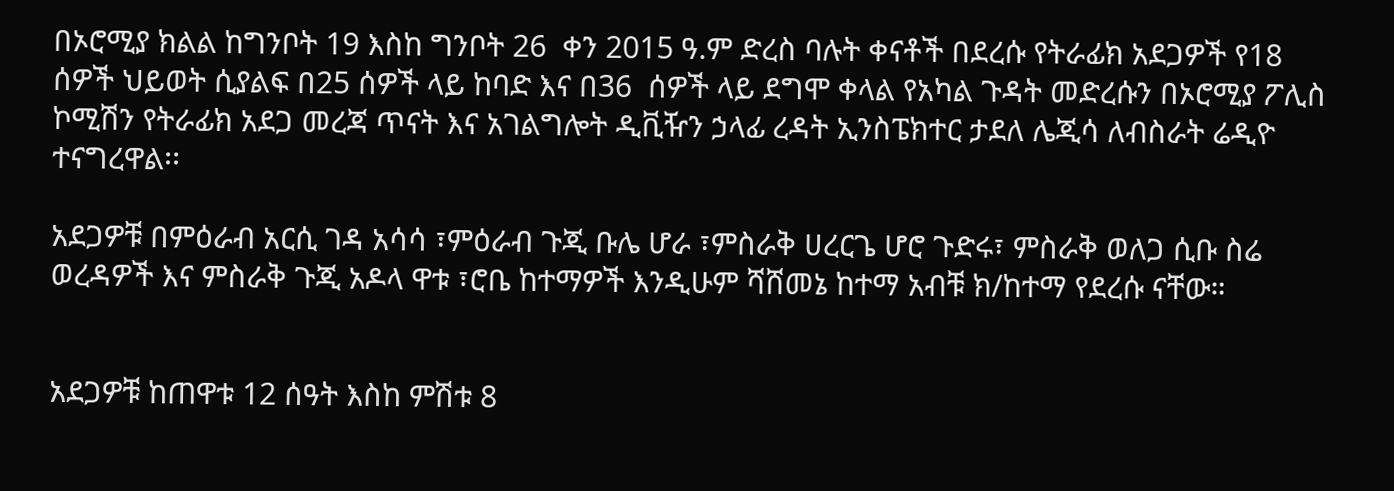በኦሮሚያ ክልል ከግንቦት 19 እስከ ግንቦት 26  ቀን 2015 ዓ.ም ድረስ ባሉት ቀናቶች በደረሱ የትራፊክ አደጋዎች የ18 ሰዎች ህይወት ሲያልፍ በ25 ሰዎች ላይ ከባድ እና በ36  ሰዎች ላይ ደግሞ ቀላል የአካል ጉዳት መድረሱን በኦሮሚያ ፖሊስ ኮሚሽን የትራፊክ አደጋ መረጃ ጥናት እና አገልግሎት ዲቪዥን ኃላፊ ረዳት ኢንስፔክተር ታደለ ሌጂሳ ለብስራት ሬዲዮ ተናግረዋል፡፡

አደጋዎቹ በምዕራብ አርሲ ገዳ አሳሳ ፣ምዕራብ ጉጂ ቡሌ ሆራ ፣ምስራቅ ሀረርጌ ሆሮ ጉድሩ፣ ምስራቅ ወለጋ ሲቡ ስሬ ወረዳዎች እና ምስራቅ ጉጂ አዶላ ዋቱ ፣ሮቤ ከተማዎች እንዲሁም ሻሸመኔ ከተማ አብቹ ክ/ከተማ የደረሱ ናቸው።


አደጋዎቹ ከጠዋቱ 12 ሰዓት እስከ ምሽቱ 8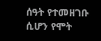ሰዓት የተመዘገቡ ሲሆን የሞት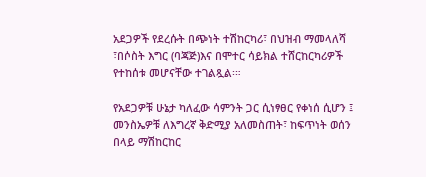አደጋዎች የደረሱት በጭነት ተሽከርካሪ፣ በህዝብ ማመላለሻ ፣በሶስት እግር (ባጃጅ)እና በሞተር ሳይክል ተሸርከርካሪዎች የተከሰቱ መሆናቸው ተገልጿል፡።

የአደጋዎቹ ሁኔታ ካለፈው ሳምንት ጋር ሲነፃፀር የቀነሰ ሲሆን ፤ መንስኤዎቹ ለእግረኛ ቅድሚያ አለመስጠት፣ ከፍጥነት ወሰን በላይ ማሽከርከር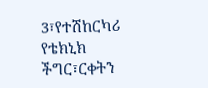3፣የተሽከርካሪ የቴክኒክ ችግር፣ርቀትን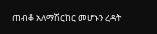ጠብቆ አለማሽርከር መሆኑን ረዳት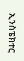ኢንስፔክተር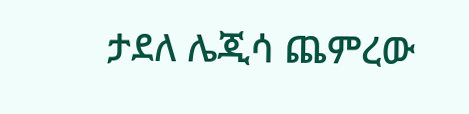ታደለ ሌጂሳ ጨምረው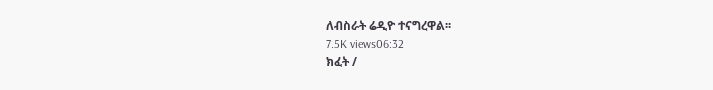ለብስራት ሬዲዮ ተናግረዋል፡፡
7.5K views06:32
ክፈት /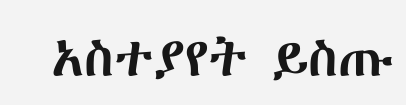አስተያየት ይስጡ